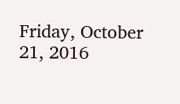Friday, October 21, 2016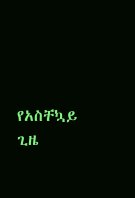የአስቸኳይ ጊዜ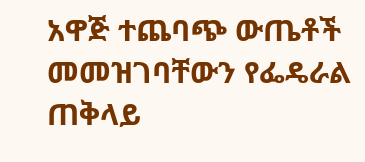አዋጅ ተጨባጭ ውጤቶች መመዝገባቸውን የፌዴራል ጠቅላይ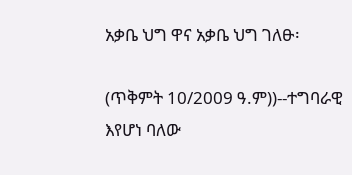አቃቤ ህግ ዋና አቃቤ ህግ ገለፁ፡

(ጥቅምት 10/2009 ዓ.ም))--ተግባራዊ እየሆነ ባለው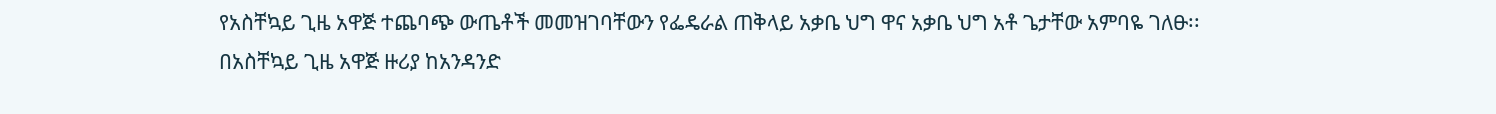የአስቸኳይ ጊዜ አዋጅ ተጨባጭ ውጤቶች መመዝገባቸውን የፌዴራል ጠቅላይ አቃቤ ህግ ዋና አቃቤ ህግ አቶ ጌታቸው አምባዬ ገለፁ፡፡
በአስቸኳይ ጊዜ አዋጅ ዙሪያ ከአንዳንድ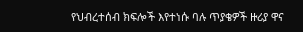የህብረተሰብ ክፍሎች እየተነሱ ባሉ ጥያቄዎች ዙሪያ ዋና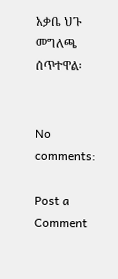አቃቤ ህጉ መግለጫ ሰጥተዋል፡


No comments:

Post a Comment